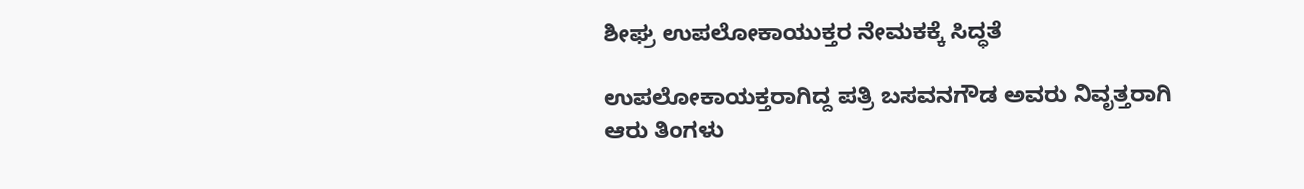ಶೀಘ್ರ ಉಪಲೋಕಾಯುಕ್ತರ ನೇಮಕಕ್ಕೆ ಸಿದ್ಧತೆ

ಉಪಲೋಕಾಯಕ್ತರಾಗಿದ್ದ ಪತ್ರಿ ಬಸವನಗೌಡ ಅವರು ನಿವೃತ್ತರಾಗಿ ಆರು ತಿಂಗಳು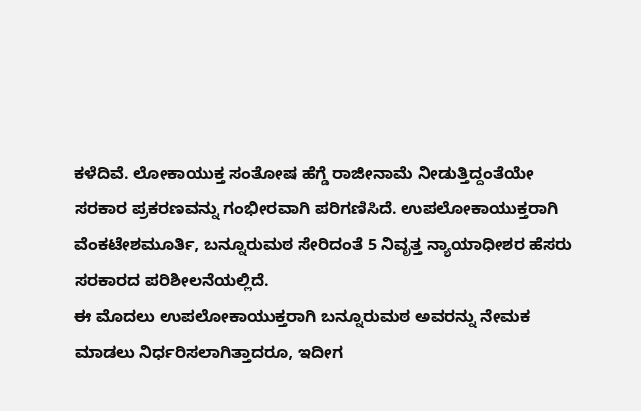ಕಳೆದಿವೆ. ಲೋಕಾಯುಕ್ತ ಸಂತೋಷ ಹೆಗ್ಡೆ ರಾಜೀನಾಮೆ ನೀಡುತ್ತಿದ್ದಂತೆಯೇ ಸರಕಾರ ಪ್ರಕರಣವನ್ನು ಗಂಭೀರವಾಗಿ ಪರಿಗಣಿಸಿದೆ. ಉಪಲೋಕಾಯುಕ್ತರಾಗಿ ವೆಂಕಟೇಶಮೂರ್ತಿ, ಬನ್ನೂರುಮಠ ಸೇರಿದಂತೆ 5 ನಿವೃತ್ತ ನ್ಯಾಯಾಧೀಶರ ಹೆಸರು ಸರಕಾರದ ಪರಿಶೀಲನೆಯಲ್ಲಿದೆ.
ಈ ಮೊದಲು ಉಪಲೋಕಾಯುಕ್ತರಾಗಿ ಬನ್ನೂರುಮಠ ಅವರನ್ನು ನೇಮಕ ಮಾಡಲು ನಿರ್ಧರಿಸಲಾಗಿತ್ತಾದರೂ, ಇದೀಗ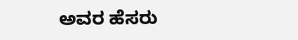ಅವರ ಹೆಸರು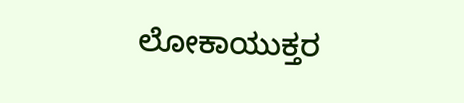ಲೋಕಾಯುಕ್ತರ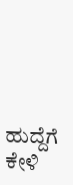ಹುದ್ದೆಗೆ ಕೇಳಿ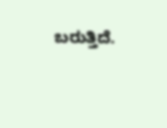ಬರುತ್ತಿದೆ.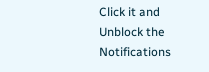Click it and Unblock the Notifications